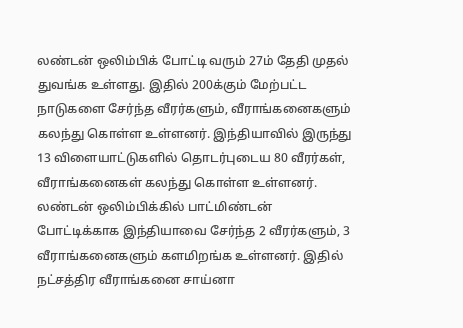லண்டன் ஒலிம்பிக் போட்டி வரும் 27ம் தேதி முதல் துவங்க உள்ளது. இதில் 200க்கும் மேற்பட்ட நாடுகளை சேர்ந்த வீரர்களும், வீராங்கனைகளும் கலந்து கொள்ள உள்ளனர். இந்தியாவில் இருந்து 13 விளையாட்டுகளில் தொடர்புடைய 80 வீரர்கள், வீராங்கனைகள் கலந்து கொள்ள உள்ளனர்.
லண்டன் ஒலிம்பிக்கில் பாட்மிண்டன் போட்டிக்காக இந்தியாவை சேர்ந்த 2 வீரர்களும், 3 வீராங்கனைகளும் களமிறங்க உள்ளனர். இதில் நட்சத்திர வீராங்கனை சாய்னா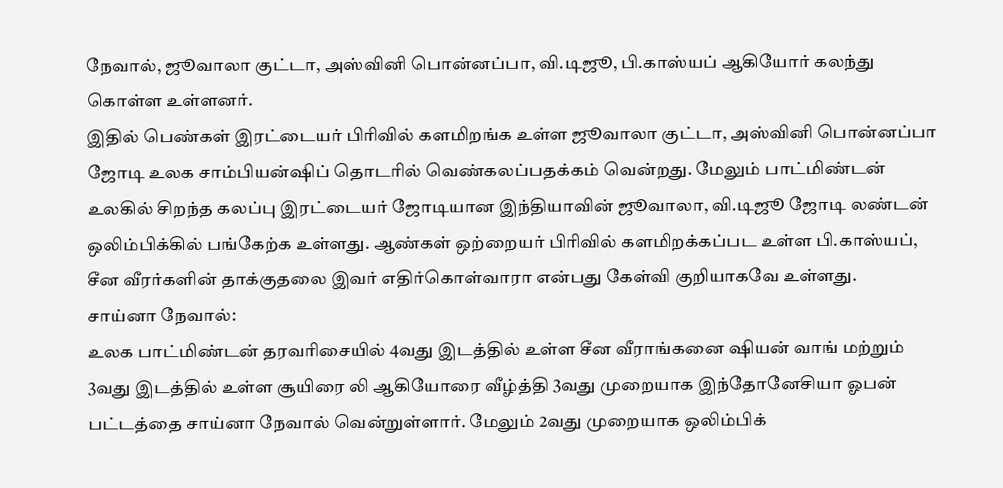நேவால், ஜூவாலா குட்டா, அஸ்வினி பொன்னப்பா, வி.டிஜூ, பி.காஸ்யப் ஆகியோர் கலந்து கொள்ள உள்ளனர்.
இதில் பெண்கள் இரட்டையர் பிரிவில் களமிறங்க உள்ள ஜூவாலா குட்டா, அஸ்வினி பொன்னப்பா ஜோடி உலக சாம்பியன்ஷிப் தொடரில் வெண்கலப்பதக்கம் வென்றது. மேலும் பாட்மிண்டன் உலகில் சிறந்த கலப்பு இரட்டையர் ஜோடியான இந்தியாவின் ஜூவாலா, வி.டிஜூ ஜோடி லண்டன் ஒலிம்பிக்கில் பங்கேற்க உள்ளது. ஆண்கள் ஒற்றையர் பிரிவில் களமிறக்கப்பட உள்ள பி.காஸ்யப், சீன வீரர்களின் தாக்குதலை இவர் எதிர்கொள்வாரா என்பது கேள்வி குறியாகவே உள்ளது.
சாய்னா நேவால்:
உலக பாட்மிண்டன் தரவரிசையில் 4வது இடத்தில் உள்ள சீன வீராங்கனை ஷியன் வாங் மற்றும் 3வது இடத்தில் உள்ள சூயிரை லி ஆகியோரை வீழ்த்தி 3வது முறையாக இந்தோனேசியா ஓபன் பட்டத்தை சாய்னா நேவால் வென்றுள்ளார். மேலும் 2வது முறையாக ஒலிம்பிக்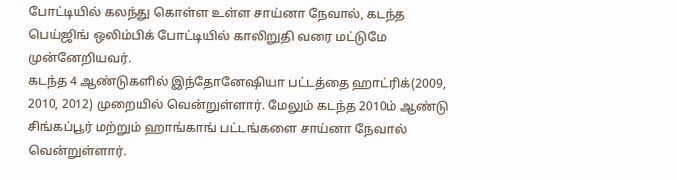போட்டியில் கலந்து கொள்ள உள்ள சாய்னா நேவால், கடந்த பெய்ஜிங் ஒலிம்பிக் போட்டியில் காலிறுதி வரை மட்டுமே முன்னேறியவர்.
கடந்த 4 ஆண்டுகளில் இந்தோனேஷியா பட்டத்தை ஹாட்ரிக்(2009, 2010, 2012) முறையில் வென்றுள்ளார். மேலும் கடந்த 2010ம் ஆண்டு சிங்கப்பூர் மற்றும் ஹாங்காங் பட்டங்களை சாய்னா நேவால் வென்றுள்ளார்.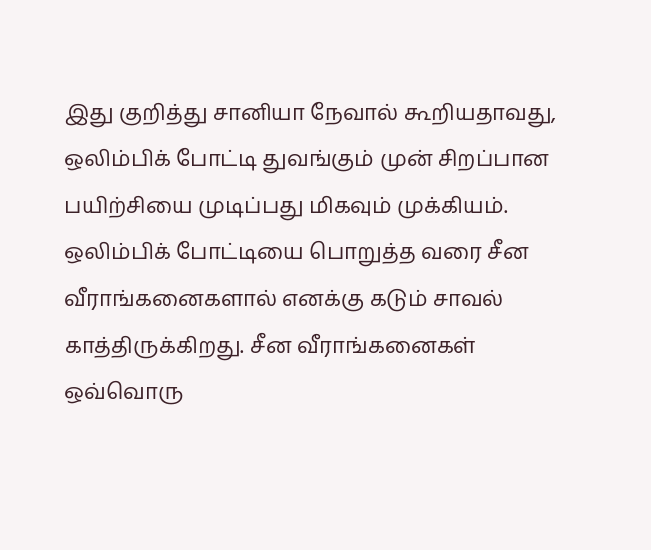இது குறித்து சானியா நேவால் கூறியதாவது,
ஒலிம்பிக் போட்டி துவங்கும் முன் சிறப்பான பயிற்சியை முடிப்பது மிகவும் முக்கியம். ஒலிம்பிக் போட்டியை பொறுத்த வரை சீன வீராங்கனைகளால் எனக்கு கடும் சாவல் காத்திருக்கிறது. சீன வீராங்கனைகள் ஒவ்வொரு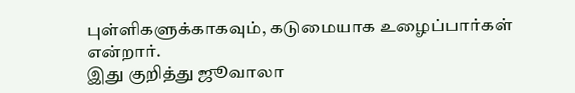புள்ளிகளுக்காகவும், கடுமையாக உழைப்பார்கள் என்றார்.
இது குறித்து ஜூவாலா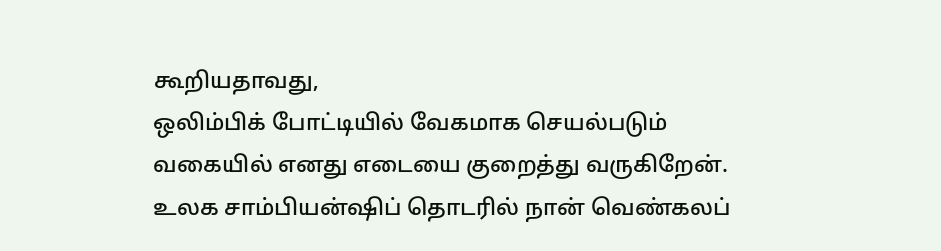கூறியதாவது,
ஒலிம்பிக் போட்டியில் வேகமாக செயல்படும் வகையில் எனது எடையை குறைத்து வருகிறேன். உலக சாம்பியன்ஷிப் தொடரில் நான் வெண்கலப்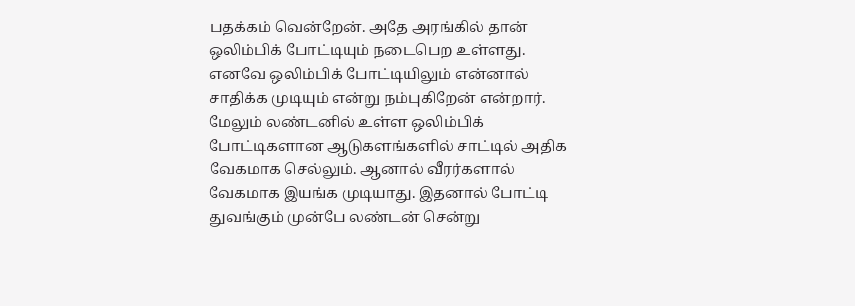பதக்கம் வென்றேன். அதே அரங்கில் தான் ஒலிம்பிக் போட்டியும் நடைபெற உள்ளது. எனவே ஒலிம்பிக் போட்டியிலும் என்னால் சாதிக்க முடியும் என்று நம்புகிறேன் என்றார்.
மேலும் லண்டனில் உள்ள ஒலிம்பிக் போட்டிகளான ஆடுகளங்களில் சாட்டில் அதிக வேகமாக செல்லும். ஆனால் வீரர்களால் வேகமாக இயங்க முடியாது. இதனால் போட்டி துவங்கும் முன்பே லண்டன் சென்று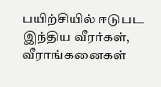பயிற்சியில் ஈடுபட இந்திய வீரர்கள், வீராங்கனைகள்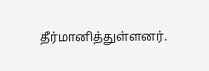தீர்மானித்துள்ளனர்.